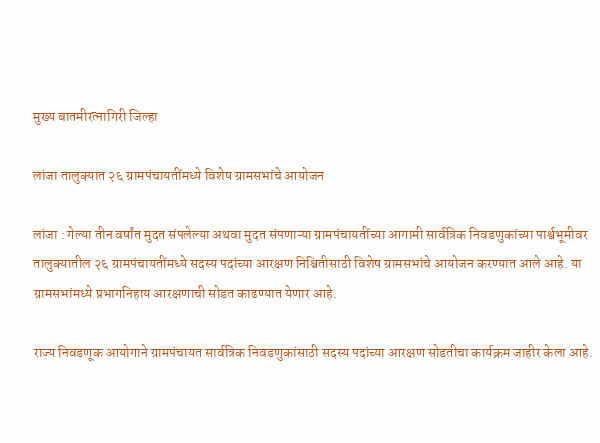मुख्य बातमीरत्नागिरी जिल्हा

लांजा तालुक्यात २६ ग्रामपंचायतींमध्ये विशेष ग्रामसभांचे आयोजन

लांजा : गेल्या तीन वर्षांत मुदत संपलेल्या अथवा मुदत संपणाऱ्या ग्रामपंचायतींच्या आगामी सार्वत्रिक निवडणुकांच्या पार्श्वभूमीवर तालुक्यातील २६ ग्रामपंचायतींमध्ये सदस्य पदांच्या आरक्षण निश्चितीसाठी विशेष ग्रामसभांचे आयोजन करण्यात आले आहे. या ग्रामसभांमध्ये प्रभागनिहाय आरक्षणाची सोडत काढण्यात येणार आहे.

राज्य निवडणूक आयोगाने ग्रामपंचायत सार्वत्रिक निवडणुकांसाठी सदस्य पदांच्या आरक्षण सोडतीचा कार्यक्रम जाहीर केला आहे.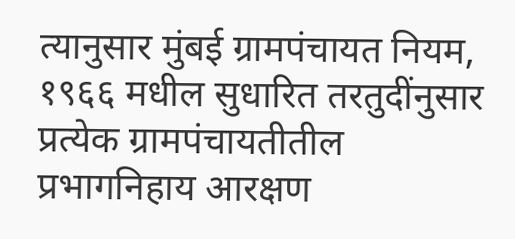त्यानुसार मुंबई ग्रामपंचायत नियम, १९६६ मधील सुधारित तरतुदींनुसार प्रत्येक ग्रामपंचायतीतील प्रभागनिहाय आरक्षण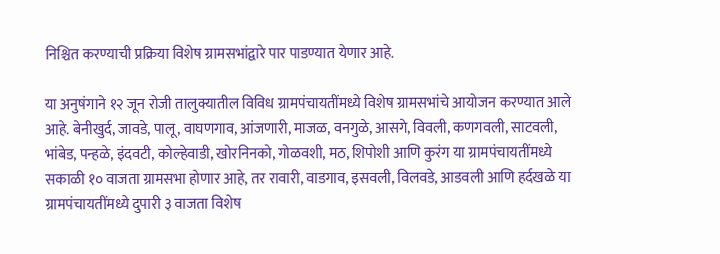निश्चित करण्याची प्रक्रिया विशेष ग्रामसभांद्वारे पार पाडण्यात येणार आहे.

या अनुषंगाने १२ जून रोजी तालुक्यातील विविध ग्रामपंचायतींमध्ये विशेष ग्रामसभांचे आयोजन करण्यात आले आहे. बेनीखुर्द, जावडे, पालू, वाघणगाव, आंजणारी, माजळ, वनगुळे, आसगे, विवली, कणगवली, साटवली, भांबेड, पन्हळे, इंदवटी, कोल्हेवाडी, खोरनिनको, गोळवशी, मठ, शिपोशी आणि कुरंग या ग्रामपंचायतींमध्ये सकाळी १० वाजता ग्रामसभा होणार आहे, तर रावारी, वाडगाव, इसवली, विलवडे, आडवली आणि हर्दखळे या ग्रामपंचायतींमध्ये दुपारी ३ वाजता विशेष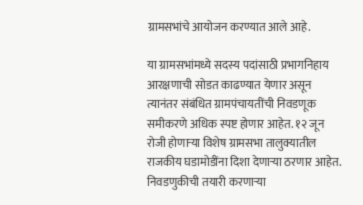ग्रामसभांचे आयोजन करण्यात आले आहे.

या ग्रामसभांमध्ये सदस्य पदांसाठी प्रभागनिहाय आरक्षणाची सोडत काढण्यात येणार असून त्यानंतर संबंधित ग्रामपंचायतींची निवडणूक समीकरणे अधिक स्पष्ट होणार आहेत. १२ जून रोजी होणाऱ्या विशेष ग्रामसभा तालुक्यातील राजकीय घडामोडींना दिशा देणाऱ्या ठरणार आहेत. निवडणुकीची तयारी करणाऱ्या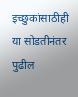इच्छुकांसाठीही या सोडतीनंतर पुढील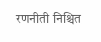रणनीती निश्चित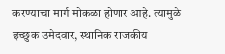करण्याचा मार्ग मोकळा होणार आहे. त्यामुळे इच्छुक उमेदवार, स्थानिक राजकीय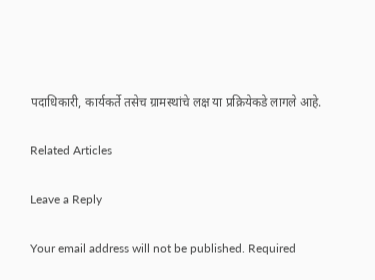पदाधिकारी, कार्यकर्ते तसेच ग्रामस्थांचे लक्ष या प्रक्रियेकडे लागले आहे.

Related Articles

Leave a Reply

Your email address will not be published. Required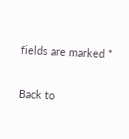fields are marked *

Back to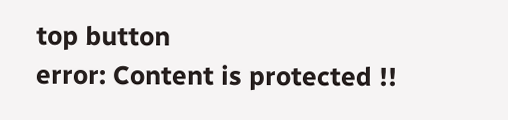top button
error: Content is protected !!